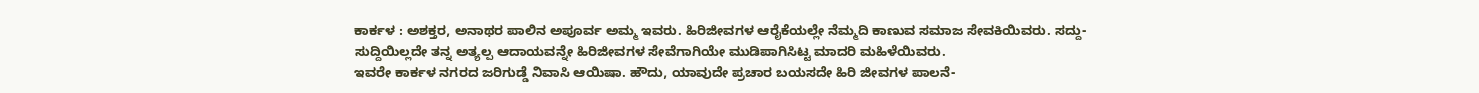ಕಾರ್ಕಳ : ಅಶಕ್ತರ, ಅನಾಥರ ಪಾಲಿನ ಅಪೂರ್ವ ಅಮ್ಮ ಇವರು. ಹಿರಿಜೀವಗಳ ಆರೈಕೆಯಲ್ಲೇ ನೆಮ್ಮದಿ ಕಾಣುವ ಸಮಾಜ ಸೇವಕಿಯಿವರು. ಸದ್ದು-ಸುದ್ದಿಯಿಲ್ಲದೇ ತನ್ನ ಅತ್ಯಲ್ಪ ಆದಾಯವನ್ನೇ ಹಿರಿಜೀವಗಳ ಸೇವೆಗಾಗಿಯೇ ಮುಡಿಪಾಗಿಸಿಟ್ಟ ಮಾದರಿ ಮಹಿಳೆಯಿವರು.
ಇವರೇ ಕಾರ್ಕಳ ನಗರದ ಜರಿಗುಡ್ಡೆ ನಿವಾಸಿ ಆಯಿಷಾ. ಹೌದು, ಯಾವುದೇ ಪ್ರಚಾರ ಬಯಸದೇ ಹಿರಿ ಜೀವಗಳ ಪಾಲನೆ-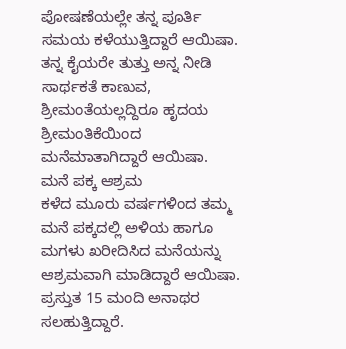ಪೋಷಣೆಯಲ್ಲೇ ತನ್ನ ಪೂರ್ತಿ ಸಮಯ ಕಳೆಯುತ್ತಿದ್ದಾರೆ ಆಯಿಷಾ. ತನ್ನ ಕೈಯರೇ ತುತ್ತು ಅನ್ನ ನೀಡಿ ಸಾರ್ಥಕತೆ ಕಾಣುವ, ಶ್ರೀಮಂತೆಯಲ್ಲದ್ದಿರೂ ಹೃದಯ ಶ್ರೀಮಂತಿಕೆಯಿಂದ ಮನೆಮಾತಾಗಿದ್ದಾರೆ ಆಯಿಷಾ.
ಮನೆ ಪಕ್ಕ ಆಶ್ರಮ
ಕಳೆದ ಮೂರು ವರ್ಷಗಳಿಂದ ತಮ್ಮ ಮನೆ ಪಕ್ಕದಲ್ಲಿ ಅಳಿಯ ಹಾಗೂ ಮಗಳು ಖರೀದಿಸಿದ ಮನೆಯನ್ನು ಆಶ್ರಮವಾಗಿ ಮಾಡಿದ್ದಾರೆ ಆಯಿಷಾ. ಪ್ರಸ್ತುತ 15 ಮಂದಿ ಅನಾಥರ ಸಲಹುತ್ತಿದ್ದಾರೆ.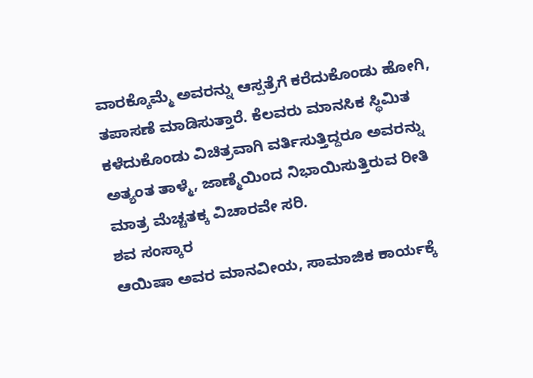ವಾರಕ್ಕೊಮ್ಮೆ ಅವರನ್ನು ಆಸ್ಪತ್ರೆಗೆ ಕರೆದುಕೊಂಡು ಹೋಗಿ, ತಪಾಸಣೆ ಮಾಡಿಸುತ್ತಾರೆ. ಕೆಲವರು ಮಾನಸಿಕ ಸ್ಥಿಮಿತ ಕಳೆದುಕೊಂಡು ವಿಚಿತ್ರವಾಗಿ ವರ್ತಿಸುತ್ತಿದ್ದರೂ ಅವರನ್ನು ಅತ್ಯಂತ ತಾಳ್ಮೆ, ಜಾಣ್ಮೆಯಿಂದ ನಿಭಾಯಿಸುತ್ತಿರುವ ರೀತಿ ಮಾತ್ರ ಮೆಚ್ಚತಕ್ಕ ವಿಚಾರವೇ ಸರಿ.
ಶವ ಸಂಸ್ಕಾರ
ಆಯಿಷಾ ಅವರ ಮಾನವೀಯ, ಸಾಮಾಜಿಕ ಕಾರ್ಯಕ್ಕೆ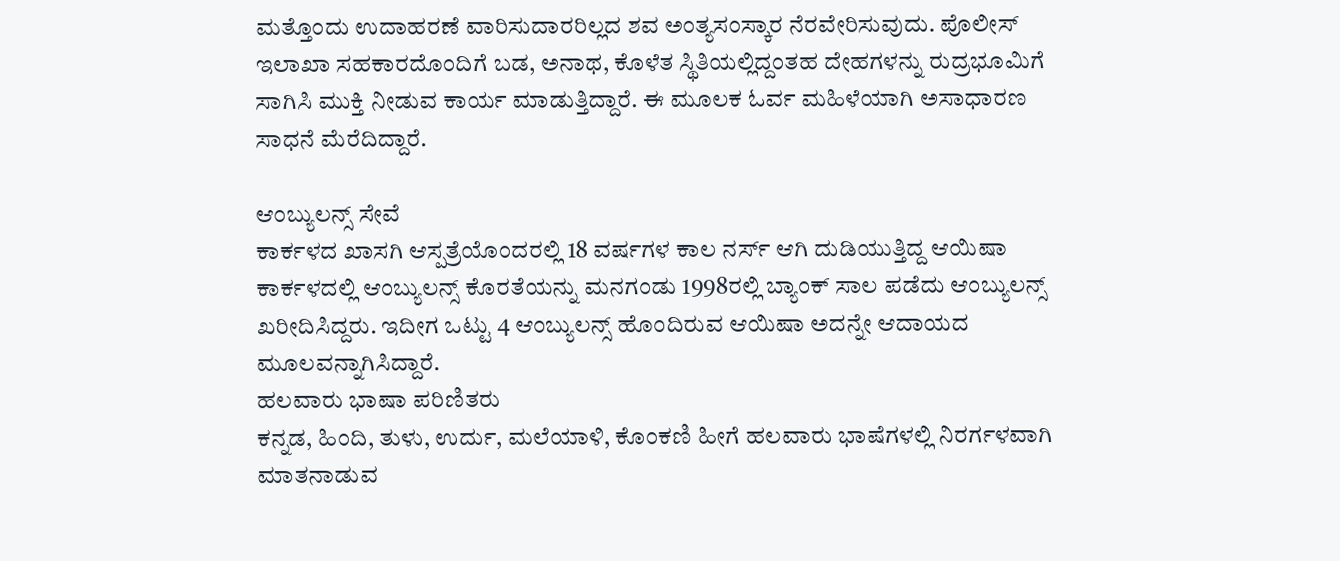ಮತ್ತೊಂದು ಉದಾಹರಣೆ ವಾರಿಸುದಾರರಿಲ್ಲದ ಶವ ಅಂತ್ಯಸಂಸ್ಕಾರ ನೆರವೇರಿಸುವುದು. ಪೊಲೀಸ್ ಇಲಾಖಾ ಸಹಕಾರದೊಂದಿಗೆ ಬಡ, ಅನಾಥ, ಕೊಳೆತ ಸ್ಥಿತಿಯಲ್ಲಿದ್ದಂತಹ ದೇಹಗಳನ್ನು ರುದ್ರಭೂಮಿಗೆ ಸಾಗಿಸಿ ಮುಕ್ತಿ ನೀಡುವ ಕಾರ್ಯ ಮಾಡುತ್ತಿದ್ದಾರೆ. ಈ ಮೂಲಕ ಓರ್ವ ಮಹಿಳೆಯಾಗಿ ಅಸಾಧಾರಣ ಸಾಧನೆ ಮೆರೆದಿದ್ದಾರೆ.

ಆಂಬ್ಯುಲನ್ಸ್ ಸೇವೆ
ಕಾರ್ಕಳದ ಖಾಸಗಿ ಆಸ್ಪತ್ರೆಯೊಂದರಲ್ಲಿ 18 ವರ್ಷಗಳ ಕಾಲ ನರ್ಸ್ ಆಗಿ ದುಡಿಯುತ್ತಿದ್ದ ಆಯಿಷಾ ಕಾರ್ಕಳದಲ್ಲಿ ಆಂಬ್ಯುಲನ್ಸ್ ಕೊರತೆಯನ್ನು ಮನಗಂಡು 1998ರಲ್ಲಿ ಬ್ಯಾಂಕ್ ಸಾಲ ಪಡೆದು ಆಂಬ್ಯುಲನ್ಸ್ ಖರೀದಿಸಿದ್ದರು. ಇದೀಗ ಒಟ್ಟು 4 ಆಂಬ್ಯುಲನ್ಸ್ ಹೊಂದಿರುವ ಆಯಿಷಾ ಅದನ್ನೇ ಆದಾಯದ ಮೂಲವನ್ನಾಗಿಸಿದ್ದಾರೆ.
ಹಲವಾರು ಭಾಷಾ ಪರಿಣಿತರು
ಕನ್ನಡ, ಹಿಂದಿ, ತುಳು, ಉರ್ದು, ಮಲೆಯಾಳಿ, ಕೊಂಕಣಿ ಹೀಗೆ ಹಲವಾರು ಭಾಷೆಗಳಲ್ಲಿ ನಿರರ್ಗಳವಾಗಿ ಮಾತನಾಡುವ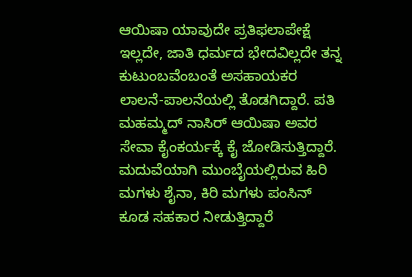ಆಯಿಷಾ ಯಾವುದೇ ಪ್ರತಿಫಲಾಪೇಕ್ಷೆ ಇಲ್ಲದೇ, ಜಾತಿ ಧರ್ಮದ ಭೇದವಿಲ್ಲದೇ ತನ್ನ ಕುಟುಂಬವೆಂಬಂತೆ ಅಸಹಾಯಕರ ಲಾಲನೆ-ಪಾಲನೆಯಲ್ಲಿ ತೊಡಗಿದ್ದಾರೆ. ಪತಿ ಮಹಮ್ಮದ್ ನಾಸಿರ್ ಆಯಿಷಾ ಅವರ ಸೇವಾ ಕೈಂಕರ್ಯಕ್ಕೆ ಕೈ ಜೋಡಿಸುತ್ತಿದ್ದಾರೆ. ಮದುವೆಯಾಗಿ ಮುಂಬೈಯಲ್ಲಿರುವ ಹಿರಿ ಮಗಳು ಶೈನಾ, ಕಿರಿ ಮಗಳು ಪಂಸಿನ್ ಕೂಡ ಸಹಕಾರ ನೀಡುತ್ತಿದ್ದಾರೆ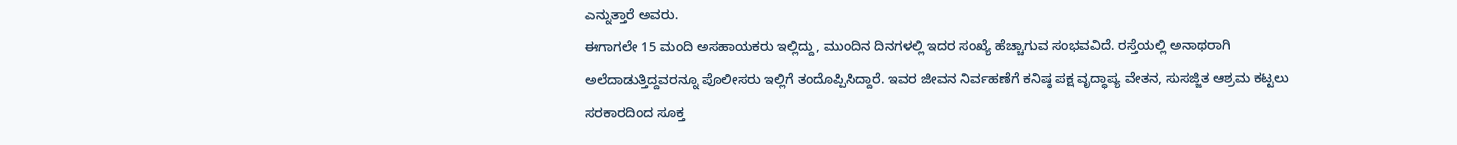ಎನ್ನುತ್ತಾರೆ ಅವರು.
ಈಗಾಗಲೇ 15 ಮಂದಿ ಅಸಹಾಯಕರು ಇಲ್ಲಿದ್ದು, ಮುಂದಿನ ದಿನಗಳಲ್ಲಿ ಇದರ ಸಂಖ್ಯೆ ಹೆಚ್ಚಾಗುವ ಸಂಭವವಿದೆ. ರಸ್ತೆಯಲ್ಲಿ ಅನಾಥರಾಗಿ ಅಲೆದಾಡುತ್ತಿದ್ದವರನ್ನೂ ಪೊಲೀಸರು ಇಲ್ಲಿಗೆ ತಂದೊಪ್ಪಿಸಿದ್ದಾರೆ. ಇವರ ಜೀವನ ನಿರ್ವಹಣೆಗೆ ಕನಿಷ್ಠ ಪಕ್ಷ ವೃದ್ಧಾಪ್ಯ ವೇತನ, ಸುಸಜ್ಜಿತ ಆಶ್ರಮ ಕಟ್ಟಲು ಸರಕಾರದಿಂದ ಸೂಕ್ತ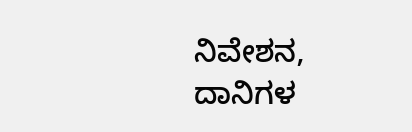ನಿವೇಶನ, ದಾನಿಗಳ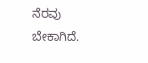ನೆರವು ಬೇಕಾಗಿದೆ.